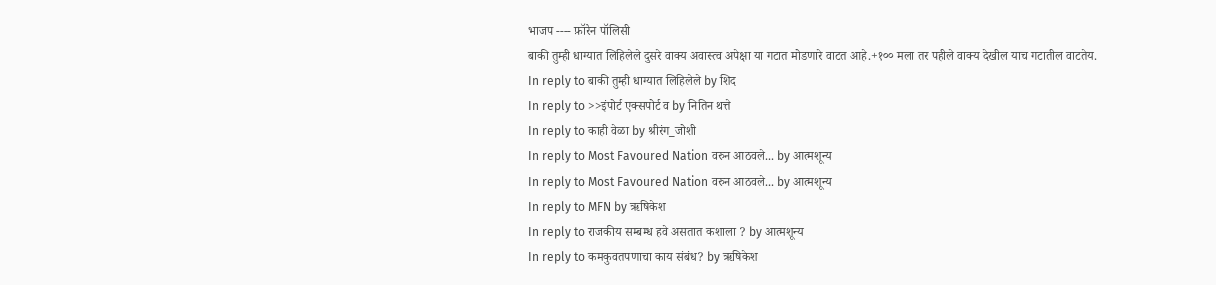भाजप ---- फ़ॉरेन पॉलिसी
बाकी तुम्ही धाग्यात लिहिलेले दुसरे वाक्य अवास्त्व अपेक्षा या गटात मोडणारे वाटत आहे.+१०० मला तर पहीले वाक्य देखील याच गटातील वाटतेय.
In reply to बाकी तुम्ही धाग्यात लिहिलेले by शिद
In reply to >>इंपोर्ट एक्सपोर्ट व by नितिन थत्ते
In reply to काही वेळा by श्रीरंग_जोशी
In reply to Most Favoured Nation वरुन आठवले... by आत्मशून्य
In reply to Most Favoured Nation वरुन आठवले... by आत्मशून्य
In reply to MFN by ऋषिकेश
In reply to राजकीय सम्बम्ध हवे असतात कशाला ? by आत्मशून्य
In reply to कमकुवतपणाचा काय संबंध? by ऋषिकेश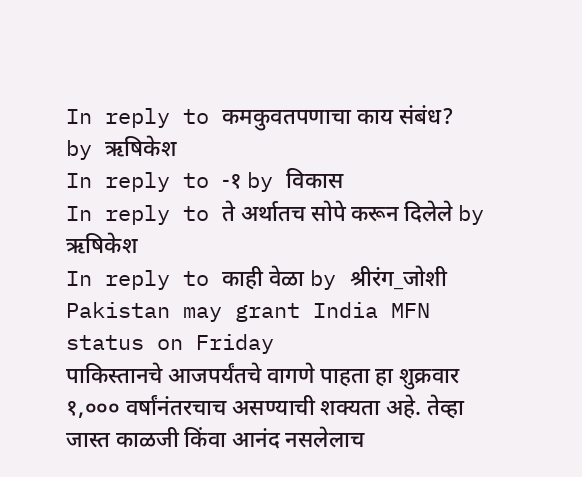In reply to कमकुवतपणाचा काय संबंध? by ऋषिकेश
In reply to -१ by विकास
In reply to ते अर्थातच सोपे करून दिलेले by ऋषिकेश
In reply to काही वेळा by श्रीरंग_जोशी
Pakistan may grant India MFN status on Friday
पाकिस्तानचे आजपर्यंतचे वागणे पाहता हा शुक्रवार १,००० वर्षांनंतरचाच असण्याची शक्यता अहे. तेव्हा जास्त काळजी किंवा आनंद नसलेलाच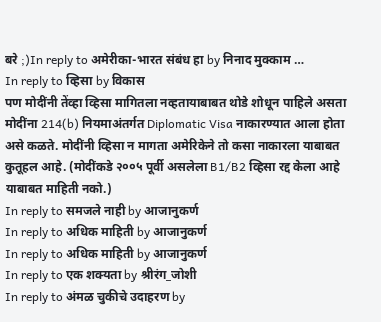बरे ;)In reply to अमेरीका-भारत संबंध हा by निनाद मुक्काम …
In reply to व्हिसा by विकास
पण मोदींनी तेंव्हा व्हिसा मागितला नव्हतायाबाबत थोडे शोधून पाहिले असता मोदींना 214(b) नियमाअंतर्गत Diplomatic Visa नाकारण्यात आला होता असे कळते. मोदींनी व्हिसा न मागता अमेरिकेने तो कसा नाकारला याबाबत कुतूहल आहे. (मोदींकडे २००५ पूर्वी असलेला B1/B2 व्हिसा रद्द केला आहे याबाबत माहिती नको.)
In reply to समजले नाही by आजानुकर्ण
In reply to अधिक माहिती by आजानुकर्ण
In reply to अधिक माहिती by आजानुकर्ण
In reply to एक शक्यता by श्रीरंग_जोशी
In reply to अंमळ चुकीचे उदाहरण by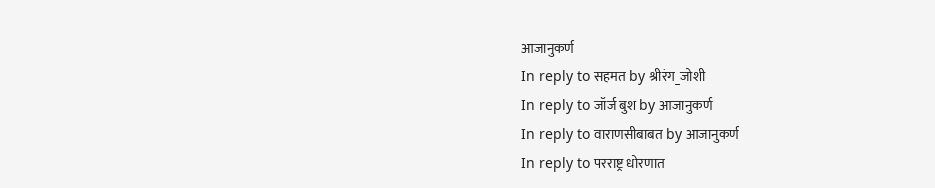आजानुकर्ण
In reply to सहमत by श्रीरंग_जोशी
In reply to जॉर्ज बुश by आजानुकर्ण
In reply to वाराणसीबाबत by आजानुकर्ण
In reply to परराष्ट्र धोरणात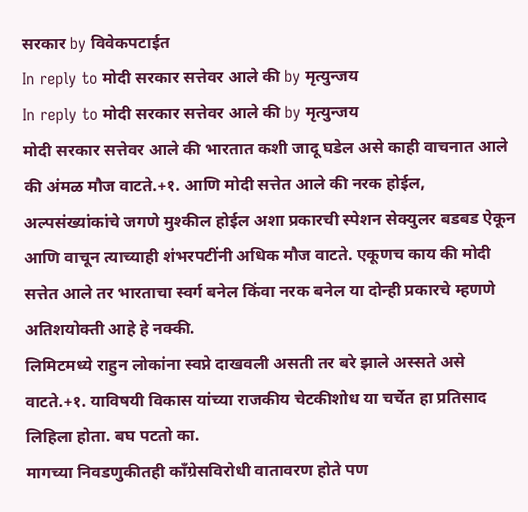सरकार by विवेकपटाईत
In reply to मोदी सरकार सत्तेवर आले की by मृत्युन्जय
In reply to मोदी सरकार सत्तेवर आले की by मृत्युन्जय
मोदी सरकार सत्तेवर आले की भारतात कशी जादू घडेल असे काही वाचनात आले की अंमळ मौज वाटते.+१. आणि मोदी सत्तेत आले की नरक होईल, अल्पसंख्यांकांचे जगणे मुश्कील होईल अशा प्रकारची स्पेशन सेक्युलर बडबड ऐकून आणि वाचून त्याच्याही शंभरपटींनी अधिक मौज वाटते. एकूणच काय की मोदी सत्तेत आले तर भारताचा स्वर्ग बनेल किंवा नरक बनेल या दोन्ही प्रकारचे म्हणणे अतिशयोक्ती आहे हे नक्की.
लिमिटमध्ये राहुन लोकांना स्वप्ने दाखवली असती तर बरे झाले अस्सते असे वाटते.+१. याविषयी विकास यांच्या राजकीय चेटकीशोध या चर्चेत हा प्रतिसाद लिहिला होता. बघ पटतो का.
मागच्या निवडणुकीतही काँग्रेसविरोधी वातावरण होते पण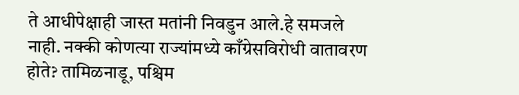ते आधीपेक्षाही जास्त मतांनी निवडुन आले.हे समजले नाही. नक्की कोणत्या राज्यांमध्ये काँग्रेसविरोधी वातावरण होते? तामिळनाडू, पश्चिम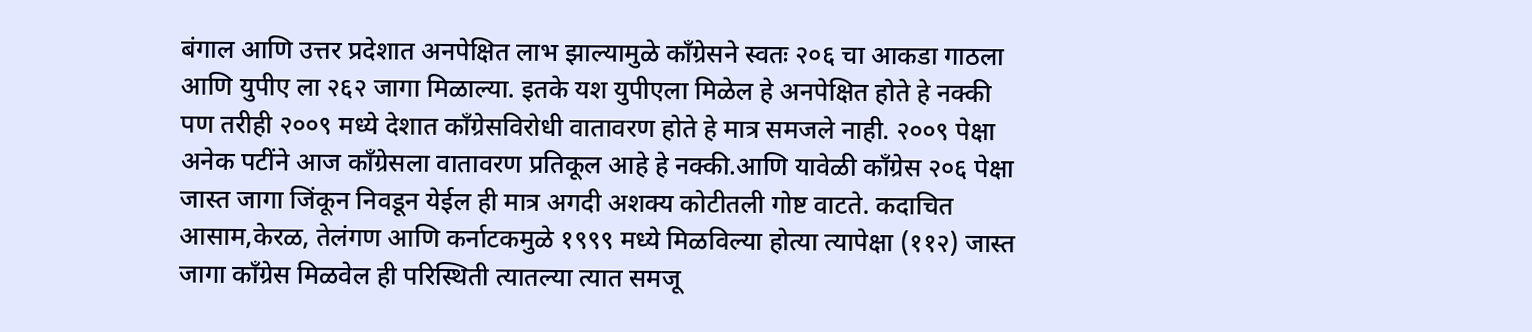बंगाल आणि उत्तर प्रदेशात अनपेक्षित लाभ झाल्यामुळे काँग्रेसने स्वतः २०६ चा आकडा गाठला आणि युपीए ला २६२ जागा मिळाल्या. इतके यश युपीएला मिळेल हे अनपेक्षित होते हे नक्की पण तरीही २००९ मध्ये देशात काँग्रेसविरोधी वातावरण होते हे मात्र समजले नाही. २००९ पेक्षा अनेक पटींने आज काँग्रेसला वातावरण प्रतिकूल आहे हे नक्की.आणि यावेळी काँग्रेस २०६ पेक्षा जास्त जागा जिंकून निवडून येईल ही मात्र अगदी अशक्य कोटीतली गोष्ट वाटते. कदाचित आसाम,केरळ, तेलंगण आणि कर्नाटकमुळे १९९९ मध्ये मिळविल्या होत्या त्यापेक्षा (११२) जास्त जागा काँग्रेस मिळवेल ही परिस्थिती त्यातल्या त्यात समजू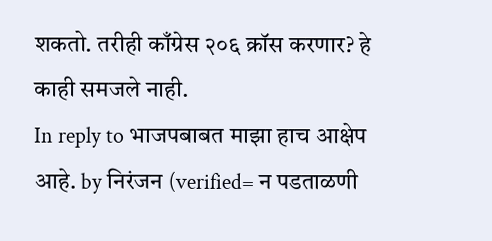शकतो. तरीही काँग्रेस २०६ क्रॉस करणार? हे काही समजले नाही.
In reply to भाजपबाबत माझा हाच आक्षेप आहे. by निरंजन (verified= न पडताळणी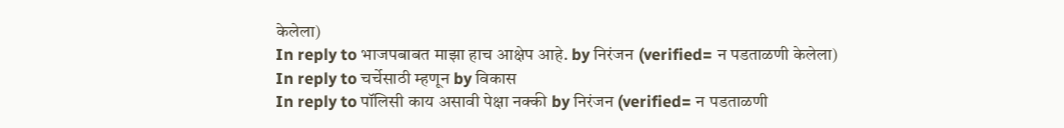केलेला)
In reply to भाजपबाबत माझा हाच आक्षेप आहे. by निरंजन (verified= न पडताळणी केलेला)
In reply to चर्चेसाठी म्हणून by विकास
In reply to पॉलिसी काय असावी पेक्षा नक्की by निरंजन (verified= न पडताळणी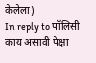केलेला)
In reply to पॉलिसी काय असावी पेक्षा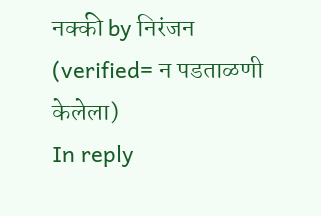नक्की by निरंजन (verified= न पडताळणी केलेला)
In reply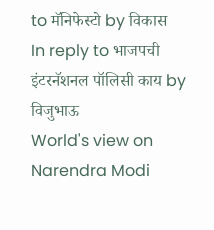to मॅनिफेस्टो by विकास
In reply to भाजपची इंटरनॅशनल पॉलिसी काय by विजुभाऊ
World's view on Narendra Modi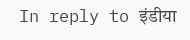In reply to इंडीया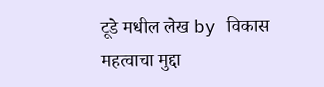टूडे मधील लेख by विकास
महत्वाचा मुद्दा